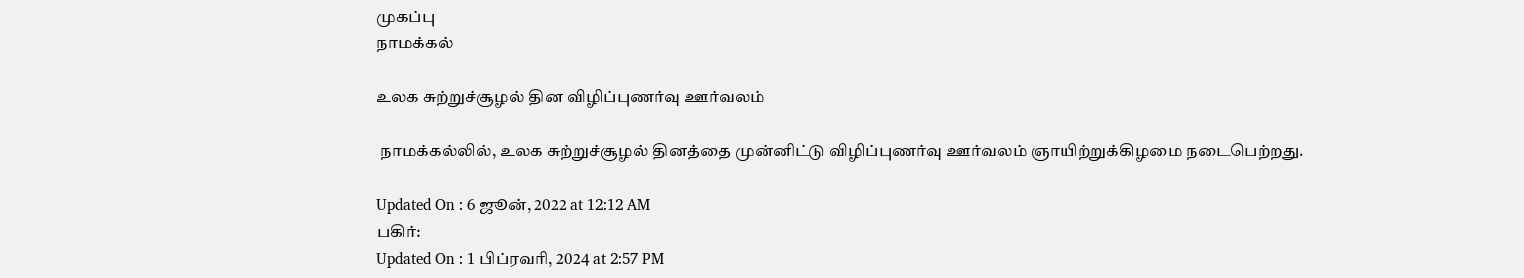முகப்பு
நாமக்கல்

உலக சுற்றுச்சூழல் தின விழிப்புணர்வு ஊர்வலம்

 நாமக்கல்லில், உலக சுற்றுச்சூழல் தினத்தை முன்னிட்டு விழிப்புணர்வு ஊர்வலம் ஞாயிற்றுக்கிழமை நடைபெற்றது.

Updated On : 6 ஜூன், 2022 at 12:12 AM
பகிர்:
Updated On : 1 பிப்ரவரி, 2024 at 2:57 PM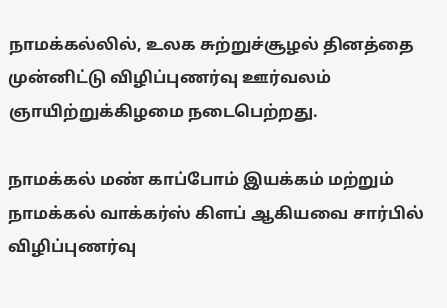நாமக்கல்லில், உலக சுற்றுச்சூழல் தினத்தை முன்னிட்டு விழிப்புணர்வு ஊர்வலம் ஞாயிற்றுக்கிழமை நடைபெற்றது.

நாமக்கல் மண் காப்போம் இயக்கம் மற்றும் நாமக்கல் வாக்கர்ஸ் கிளப் ஆகியவை சார்பில் விழிப்புணர்வு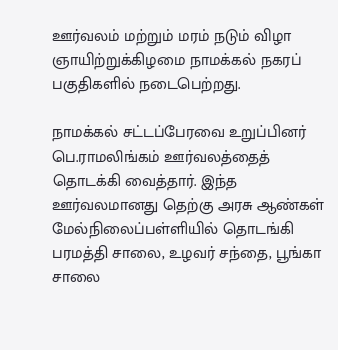ஊர்வலம் மற்றும் மரம் நடும் விழா ஞாயிற்றுக்கிழமை நாமக்கல் நகரப் பகுதிகளில் நடைபெற்றது.

நாமக்கல் சட்டப்பேரவை உறுப்பினர் பெ.ராமலிங்கம் ஊர்வலத்தைத் தொடக்கி வைத்தார். இந்த ஊர்வலமானது தெற்கு அரசு ஆண்கள் மேல்நிலைப்பள்ளியில் தொடங்கி பரமத்தி சாலை, உழவர் சந்தை, பூங்கா சாலை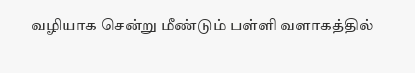வழியாக சென்று மீண்டும் பள்ளி வளாகத்தில்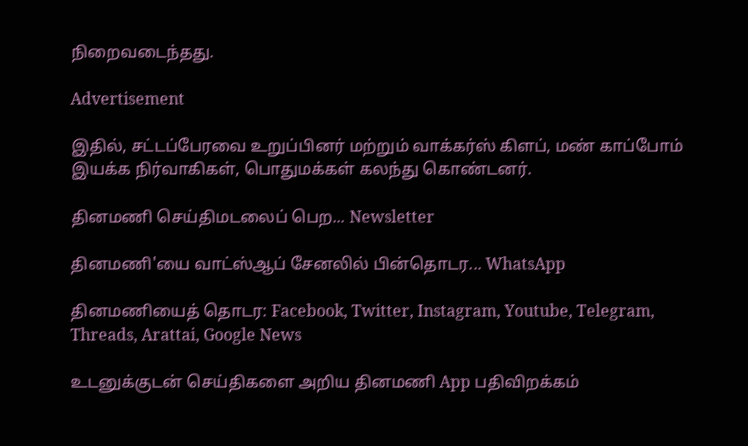நிறைவடைந்தது.

Advertisement

இதில், சட்டப்பேரவை உறுப்பினர் மற்றும் வாக்கர்ஸ் கிளப், மண் காப்போம் இயக்க நிர்வாகிகள், பொதுமக்கள் கலந்து கொண்டனர்.

தினமணி செய்திமடலைப் பெற... Newsletter

தினமணி'யை வாட்ஸ்ஆப் சேனலில் பின்தொடர... WhatsApp

தினமணியைத் தொடர: Facebook, Twitter, Instagram, Youtube, Telegram, Threads, Arattai, Google News

உடனுக்குடன் செய்திகளை அறிய தினமணி App பதிவிறக்கம்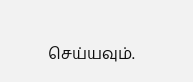செய்யவும்.